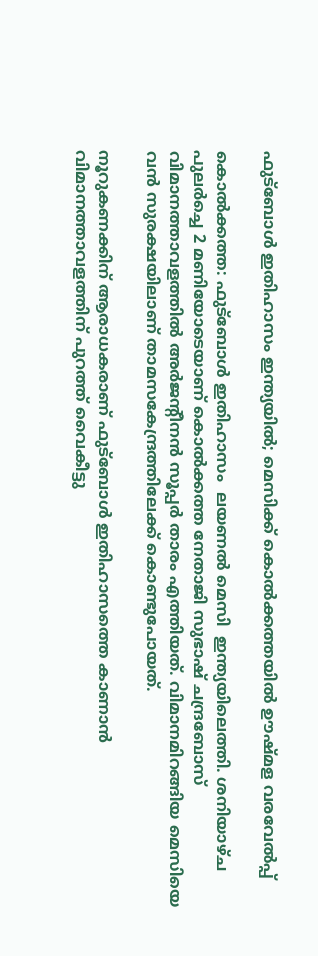ഫുട്‌ബോള്‍ ഇതിഹാസം ഇന്ത്യയില്‍; മെസിക്ക് കൊല്‍ക്കത്തയില്‍ ഊഷ്മള വരവേല്‍പ്പ്

കൊല്‍ക്കത്ത: ഫുട്‌ബോള്‍ ഇതിഹാസം  ലയണല്‍ മെസി  ഇന്ത്യയിലെത്തി. ശനിയാഴ്ച പുലര്‍ച്ചെ 2 മണിയോടെയാണ് കൊല്‍ക്കത്ത നേതാജി സുഭാഷ് ചന്ദ്രബോസ് വിമാനത്താവളത്തില്‍ അര്‍ജന്റീനന്‍ സൂപ്പര്‍ താരം എത്തിയത്. വിമാനമിറങ്ങിയ മെസിയെ വന്‍ സുരക്ഷയിലാണ് താമസകേന്ദ്രത്തിലേക്ക് കൊണ്ടുപോയത്.

നൂറുകണക്കിന് ആരാധകരാണ് ഫുട്‌ബോള്‍ ഇതിഹാസത്തെ കാണാന്‍ വിമാനത്താവളത്തിന് പുറത്ത് വൈകീട്ടു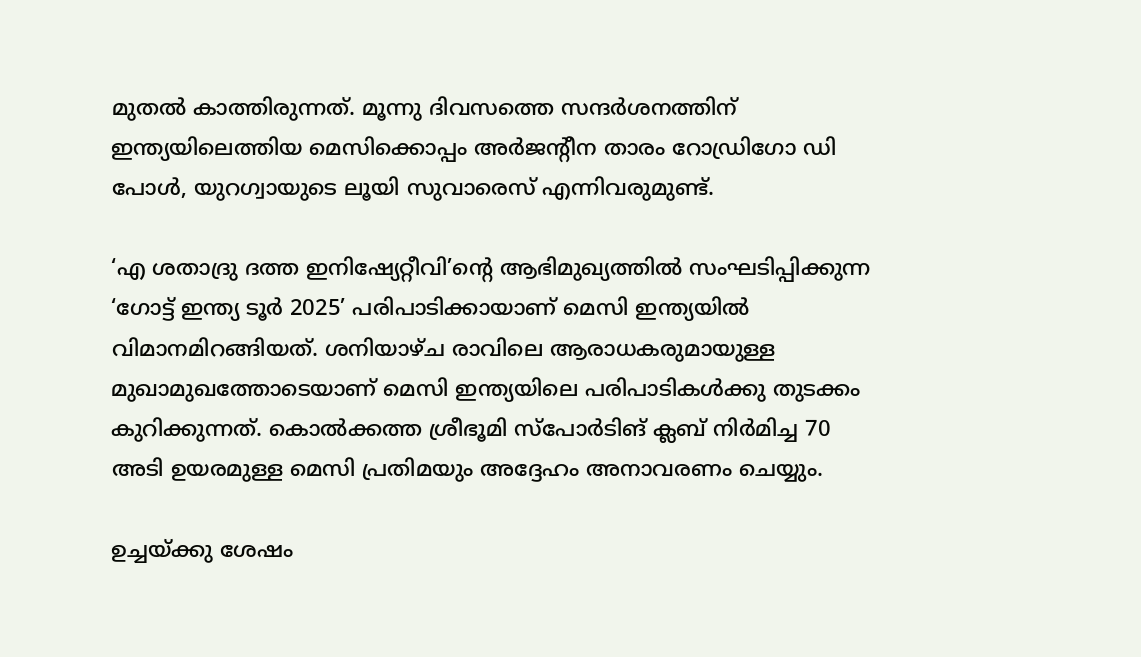മുതല്‍ കാത്തിരുന്നത്. മൂന്നു ദിവസത്തെ സന്ദര്‍ശനത്തിന് ഇന്ത്യയിലെത്തിയ മെസിക്കൊപ്പം അര്‍ജന്റീന താരം റോഡ്രിഗോ ഡി പോള്‍, യുറഗ്വായുടെ ലൂയി സുവാരെസ് എന്നിവരുമുണ്ട്.

‘എ ശതാദ്രു ദത്ത ഇനിഷ്യേറ്റീവി’ന്റെ ആഭിമുഖ്യത്തില്‍ സംഘടിപ്പിക്കുന്ന ‘ഗോട്ട് ഇന്ത്യ ടൂര്‍ 2025’ പരിപാടിക്കായാണ് മെസി ഇന്ത്യയില്‍ വിമാനമിറങ്ങിയത്. ശനിയാഴ്ച രാവിലെ ആരാധകരുമായുള്ള മുഖാമുഖത്തോടെയാണ് മെസി ഇന്ത്യയിലെ പരിപാടികള്‍ക്കു തുടക്കം കുറിക്കുന്നത്. കൊല്‍ക്കത്ത ശ്രീഭൂമി സ്‌പോര്‍ടിങ് ക്ലബ് നിര്‍മിച്ച 70 അടി ഉയരമുള്ള മെസി പ്രതിമയും അദ്ദേഹം അനാവരണം ചെയ്യും.

ഉച്ചയ്ക്കു ശേഷം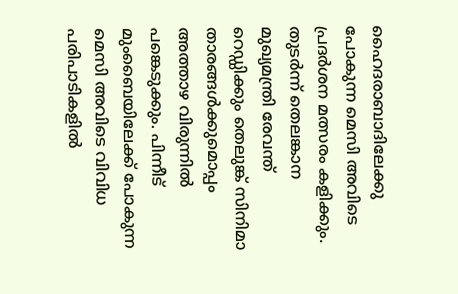ഹൈദരാബാദിലേക്കു പോകുന്ന മെസി അവിടെ പ്രദര്‍ശന മത്സരം കളിക്കും. തുടര്‍ന്ന് തെലങ്കാന മുഖ്യമന്ത്രി രേവന്ത് റെഡ്ഡിക്കും തെലുങ്ക് സിനിമാ താരങ്ങള്‍ക്കുമൊപ്പം അത്താഴ വിരുന്നില്‍ പങ്കെടുക്കും. പിന്നീട് മുംബൈയിലേക്ക് പോകുന്ന മെസി അവിടെ വിവിധ പരിപാടികളില്‍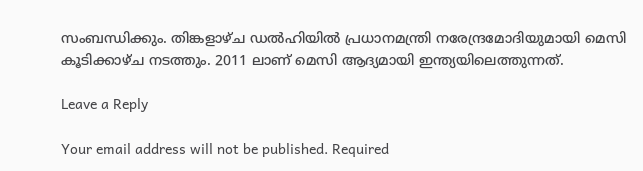സംബന്ധിക്കും. തിങ്കളാഴ്ച ഡല്‍ഹിയില്‍ പ്രധാനമന്ത്രി നരേന്ദ്രമോദിയുമായി മെസി കൂടിക്കാഴ്ച നടത്തും. 2011 ലാണ് മെസി ആദ്യമായി ഇന്ത്യയിലെത്തുന്നത്.

Leave a Reply

Your email address will not be published. Required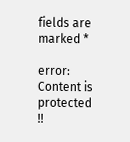fields are marked *

error: Content is protected !!